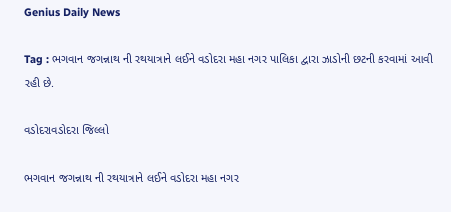Genius Daily News

Tag : ભગવાન જગન્નાથ ની રથયાત્રાને લઈને વડોદરા મહા નગર પાલિકા દ્વારા ઝાડોની છટની કરવામાં આવી રહી છે.

વડોદરાવડોદરા જિલ્લો

ભગવાન જગન્નાથ ની રથયાત્રાને લઈને વડોદરા મહા નગર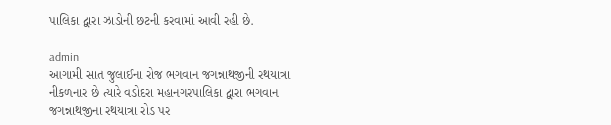પાલિકા દ્વારા ઝાડોની છટની કરવામાં આવી રહી છે.

admin
આગામી સાત જુલાઈના રોજ ભગવાન જગન્નાથજીની રથયાત્રા નીકળનાર છે ત્યારે વડોદરા મહાનગરપાલિકા દ્વારા ભગવાન જગન્નાથજીના રથયાત્રા રોડ પર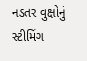નડતર વુક્ષોનું સ્ટીમિંગ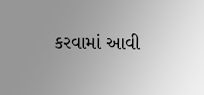કરવામાં આવી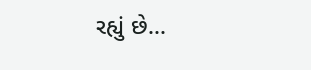રહ્યું છે...